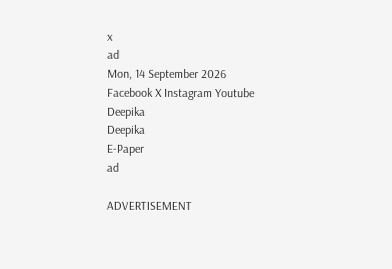x
ad
Mon, 14 September 2026
Facebook X Instagram Youtube
Deepika
Deepika
E-Paper
ad

ADVERTISEMENT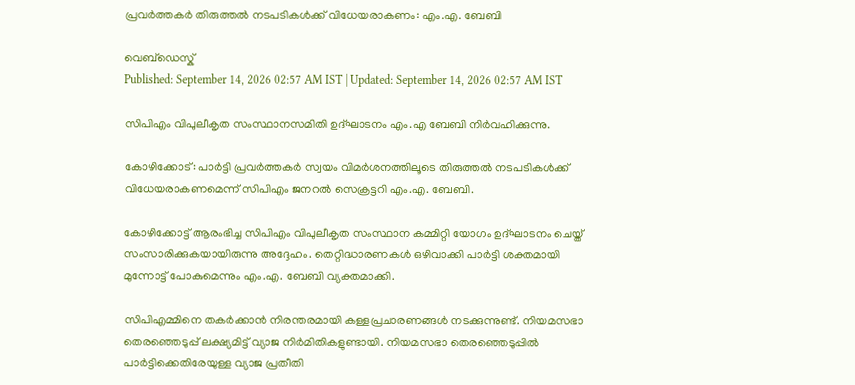പ്രവര്‍ത്തകര്‍ തിരുത്തല്‍ നടപടികള്‍ക്ക് വിധേയരാകണം: എം.എ. ബേബി

വെബ്ഡെസ്ക്
Published: September 14, 2026 02:57 AM IST | Updated: September 14, 2026 02:57 AM IST

സിപിഎം വിപുലീകൃത സംസ്ഥാനസമിതി ഉദ്ഘാടനം എം.എ ബേബി നിർവഹിക്കുന്നു.

കോഴിക്കോട്: പാര്‍ട്ടി പ്രവര്‍ത്തകര്‍ സ്വയം വിമര്‍ശനത്തിലൂടെ തിരുത്തല്‍ നടപടികള്‍ക്ക് വിധേയരാകണമെന്ന് സിപിഎം ജനറല്‍ സെക്രട്ടറി എം.എ. ബേബി.

കോഴിക്കോട്ട് ആരംഭിച്ച സിപിഎം വിപുലീകൃത സംസ്ഥാന കമ്മിറ്റി യോഗം ഉദ്ഘാടനം ചെയ്ത് സംസാരിക്കുകയായിരുന്നു അദ്ദേഹം. തെറ്റിദ്ധാരണകള്‍ ഒഴിവാക്കി പാര്‍ട്ടി ശക്തമായി മുന്നോട്ട് പോകുമെന്നും എം.എ. ബേബി വ്യക്തമാക്കി.

സിപിഎമ്മിനെ തകര്‍ക്കാന്‍ നിരന്തരമായി കള്ളപ്രചാരണങ്ങള്‍ നടക്കുന്നുണ്ട്. നിയമസഭാ തെരഞ്ഞെടുപ്പ് ലക്ഷ്യമിട്ട് വ്യാജ നിര്‍മിതികളുണ്ടായി. നിയമസഭാ തെരഞ്ഞെടുപ്പില്‍ പാര്‍ട്ടിക്കെതിരേയുള്ള വ്യാജ പ്രതീതി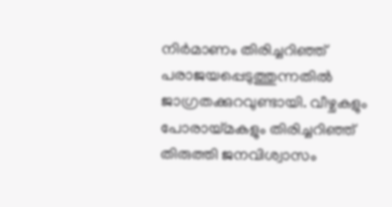നിര്‍മാണം തിരിച്ചറിഞ്ഞ് പരാജയപ്പെടുത്തുന്നതില്‍ ജാഗ്രതക്കുറവുണ്ടായി. വീഴ്ചകളും പോരായ്മകളും തിരിച്ചറിഞ്ഞ് തിരുത്തി ജനവിശ്വാസം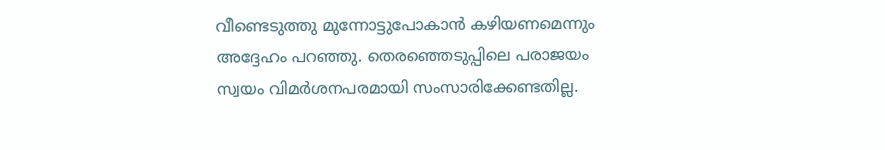വീണ്ടെടുത്തു മുന്നോട്ടുപോകാന്‍ കഴിയണമെന്നും അദ്ദേഹം പറഞ്ഞു. തെരഞ്ഞെടുപ്പിലെ പരാജയം സ്വയം വിമര്‍ശനപരമായി സംസാരിക്കേണ്ടതില്ല.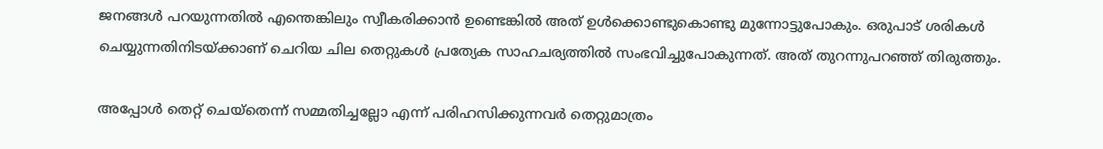ജനങ്ങള്‍ പറയുന്നതില്‍ എന്തെങ്കിലും സ്വീകരിക്കാന്‍ ഉണ്ടെങ്കില്‍ അത് ഉള്‍ക്കൊണ്ടുകൊണ്ടു മുന്നോട്ടുപോകും. ഒരുപാട് ശരികള്‍ ചെയ്യുന്നതിനിടയ്ക്കാണ് ചെറിയ ചില തെറ്റുകള്‍ പ്രത്യേക സാഹചര്യത്തില്‍ സംഭവിച്ചുപോകുന്നത്. അത് തുറന്നുപറഞ്ഞ് തിരുത്തും.

അപ്പോള്‍ തെറ്റ് ചെയ്തെന്ന് സമ്മതിച്ചല്ലോ എന്ന് പരിഹസിക്കുന്നവര്‍ തെറ്റുമാത്രം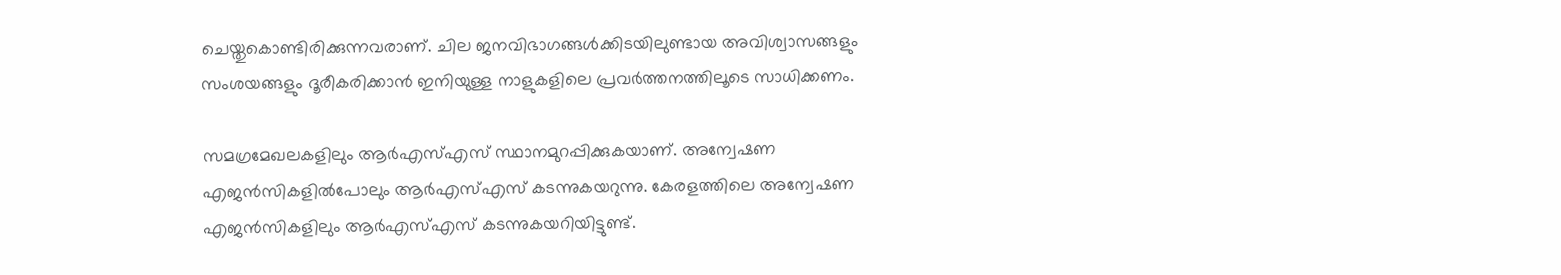ചെയ്തുകൊണ്ടിരിക്കുന്നവരാണ്. ചില ജനവിഭാഗങ്ങള്‍ക്കിടയിലുണ്ടായ അവിശ്വാസങ്ങളും സംശയങ്ങളും ദൂരീകരിക്കാന്‍ ഇനിയുള്ള നാളുകളിലെ പ്രവര്‍ത്തനത്തിലൂടെ സാധിക്കണം.

സമഗ്രമേഖലകളിലും ആര്‍എസ്എസ് സ്ഥാനമുറപ്പിക്കുകയാണ്. അന്വേഷണ എജന്‍സികളില്‍പോലും ആര്‍എസ്എസ് കടന്നുകയറുന്നു. കേരളത്തിലെ അന്വേഷണ എജന്‍സികളിലും ആര്‍എസ്എസ് കടന്നുകയറിയിട്ടുണ്ട്.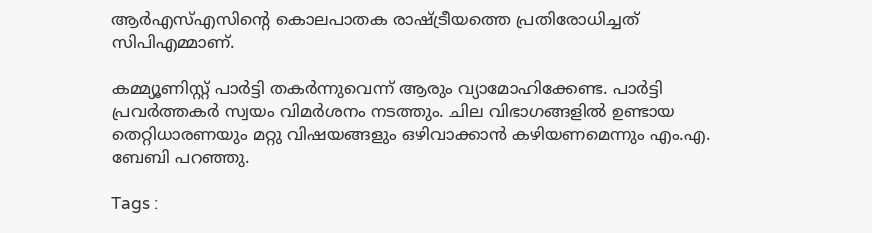ആര്‍എസ്എസിന്‍റെ കൊലപാതക രാഷ്ട്രീയത്തെ പ്രതിരോധിച്ചത് സിപിഎമ്മാണ്.

കമ്മ്യൂണിസ്റ്റ് പാര്‍ട്ടി തകര്‍ന്നുവെന്ന് ആരും വ്യാമോഹിക്കേണ്ട. പാര്‍ട്ടി പ്രവര്‍ത്തകര്‍ സ്വയം വിമര്‍ശനം നടത്തും. ചില വിഭാഗങ്ങളില്‍ ഉണ്ടായ തെറ്റിധാരണയും മറ്റു വിഷയങ്ങളും ഒഴിവാക്കാന്‍ കഴിയണമെന്നും എം.എ. ബേബി പറഞ്ഞു.

Tags :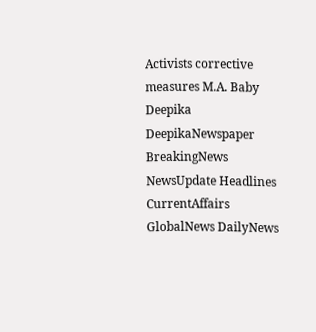Activists corrective measures M.A. Baby Deepika DeepikaNewspaper BreakingNews NewsUpdate Headlines CurrentAffairs GlobalNews DailyNews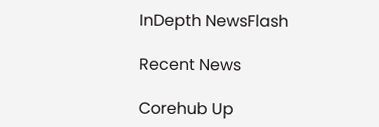InDepth NewsFlash

Recent News

Corehub Up